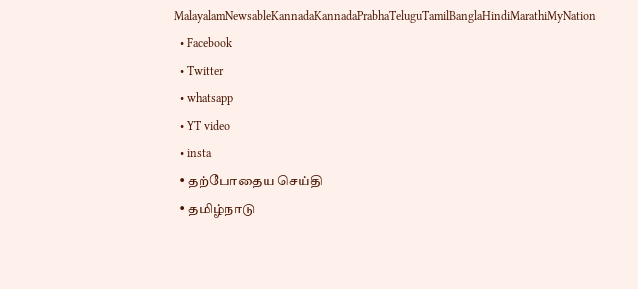MalayalamNewsableKannadaKannadaPrabhaTeluguTamilBanglaHindiMarathiMyNation
  • Facebook
  • Twitter
  • whatsapp
  • YT video
  • insta
  • தற்போதைய செய்தி
  • தமிழ்நாடு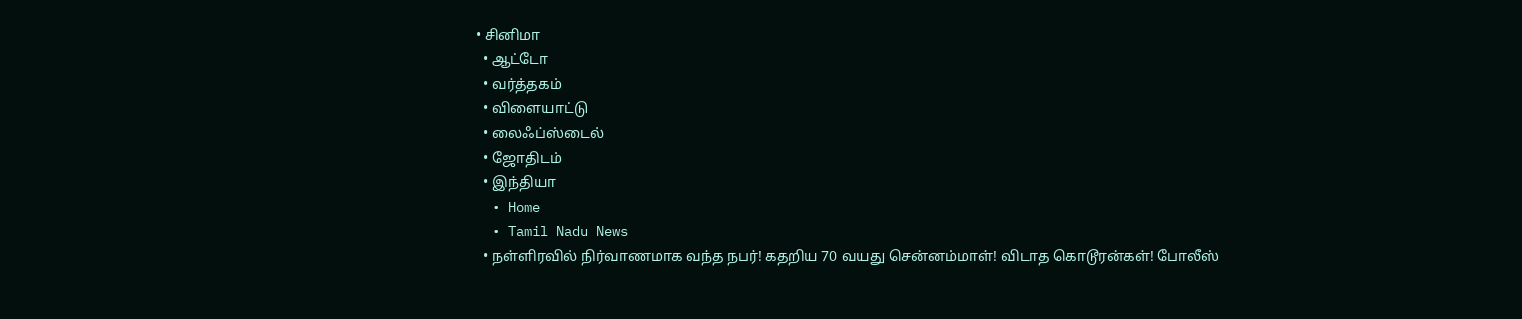• சினிமா
  • ஆட்டோ
  • வர்த்தகம்
  • விளையாட்டு
  • லைஃப்ஸ்டைல்
  • ஜோதிடம்
  • இந்தியா
  • Home
  • Tamil Nadu News
  • நள்ளிரவில் நிர்வாணமாக வந்த நபர்! கதறிய 70 வயது சென்னம்மாள்! விடாத கொடூரன்கள்! போலீஸ்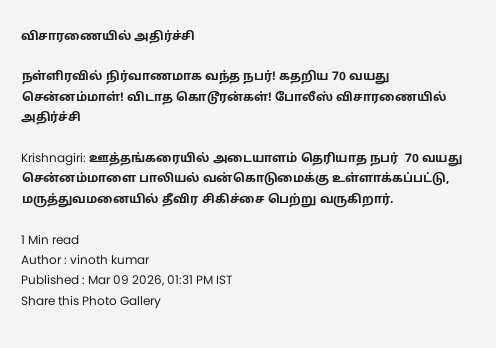விசாரணையில் அதிர்ச்சி

நள்ளிரவில் நிர்வாணமாக வந்த நபர்! கதறிய 70 வயது சென்னம்மாள்! விடாத கொடூரன்கள்! போலீஸ் விசாரணையில் அதிர்ச்சி

Krishnagiri: ஊத்தங்கரையில் அடையாளம் தெரியாத நபர்  70 வயது சென்னம்மாளை பாலியல் வன்கொடுமைக்கு உள்ளாக்கப்பட்டு, மருத்துவமனையில் தீவிர சிகிச்சை பெற்று வருகிறார்.

1 Min read
Author : vinoth kumar
Published : Mar 09 2026, 01:31 PM IST
Share this Photo Gallery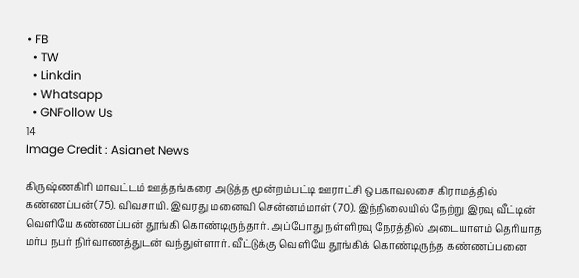• FB
  • TW
  • Linkdin
  • Whatsapp
  • GNFollow Us
14
Image Credit : Asianet News

கிருஷ்ணகிரி மாவட்டம் ஊத்தங்கரை அடுத்த மூன்றம்பட்டி ஊராட்சி ஒபகாவலசை கிராமத்தில் கண்ணப்பன்(75). விவசாயி. இவரது மனைவி சென்னம்மாள் (70). இந்நிலையில் நேற்று இரவு வீட்டின் வெளியே கண்ணப்பன் தூங்கி கொண்டிருந்தார். அப்போது நள்ளிரவு நேரத்தில் அடையாளம் தெரியாத மர்ப நபர் நிர்வாணத்துடன் வந்துள்ளார். வீட்டுக்கு வெளியே தூங்கிக் கொண்டிருந்த கண்ணப்பனை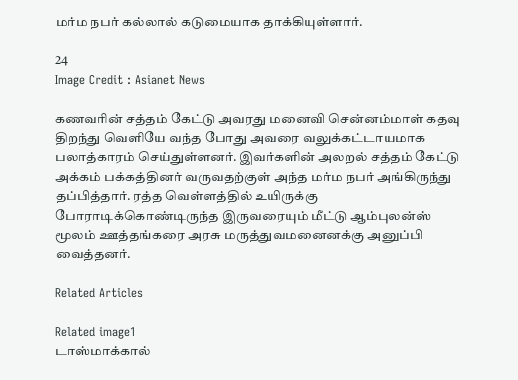மர்ம நபர் கல்லால் கடுமையாக தாக்கியுள்ளார்.

24
Image Credit : Asianet News

கணவரின் சத்தம் கேட்டு அவரது மனைவி சென்னம்மாள் கதவு திறந்து வெளியே வந்த போது அவரை வலுக்கட்டாயமாக பலாத்காரம் செய்துள்ளனர். இவர்களின் அலறல் சத்தம் கேட்டு அக்கம் பக்கத்தினர் வருவதற்குள் அந்த மர்ம நபர் அங்கிருந்து தப்பித்தார். ரத்த வெள்ளத்தில் உயிருக்கு போராடிக்கொண்டிருந்த இருவரையும் மீட்டு ஆம்புலன்ஸ் மூலம் ஊத்தங்கரை அரசு மருத்துவமனைனக்கு அனுப்பி வைத்தனர்.

Related Articles

Related image1
டாஸ்மாக்கால்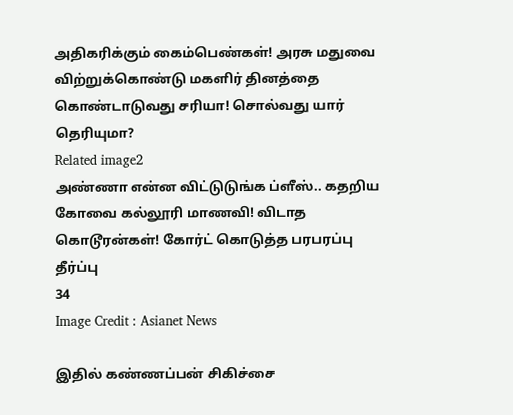அதிகரிக்கும் கைம்பெண்கள்! அரசு மதுவை விற்றுக்கொண்டு மகளிர் தினத்தை கொண்டாடுவது சரியா! சொல்வது யார் தெரியுமா?
Related image2
அண்ணா என்ன விட்டுடுங்க ப்ளீஸ்.. கதறிய கோவை கல்லூரி மாணவி! விடாத கொடூரன்கள்! கோர்ட் கொடுத்த பரபரப்பு தீர்ப்பு
34
Image Credit : Asianet News

இதில் கண்ணப்பன் சிகிச்சை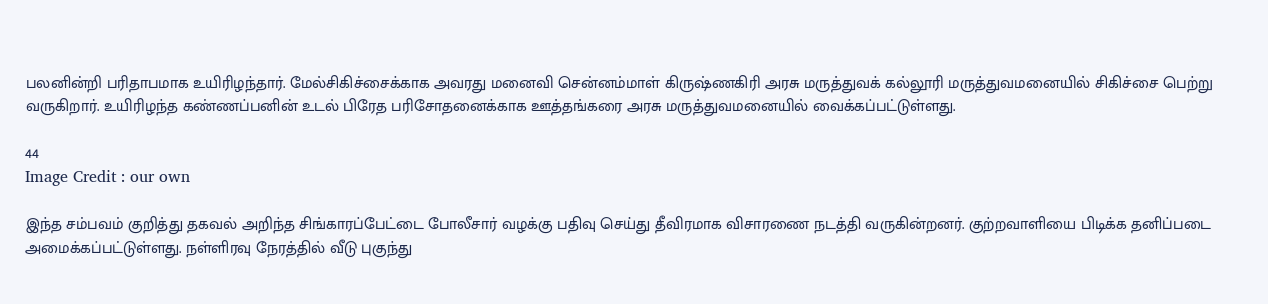பலனின்றி பரிதாபமாக உயிரிழந்தார். மேல்சிகிச்சைக்காக அவரது மனைவி சென்னம்மாள் கிருஷ்ணகிரி அரசு மருத்துவக் கல்லூரி மருத்துவமனையில் சிகிச்சை பெற்று வருகிறார். உயிரிழந்த கண்ணப்பனின் உடல் பிரேத பரிசோதனைக்காக ஊத்தங்கரை அரசு மருத்துவமனையில் வைக்கப்பட்டுள்ளது.

44
Image Credit : our own

இந்த சம்பவம் குறித்து தகவல் அறிந்த சிங்காரப்பேட்டை போலீசார் வழக்கு பதிவு செய்து தீவிரமாக விசாரணை நடத்தி வருகின்றனர். குற்றவாளியை பிடிக்க தனிப்படை அமைக்கப்பட்டுள்ளது. நள்ளிரவு நேரத்தில் வீடு புகுந்து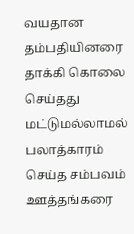வயதான தம்பதியினரை தாக்கி கொலை செய்தது மட்டுமல்லாமல் பலாத்காரம் செய்த சம்பவம் ஊத்தங்கரை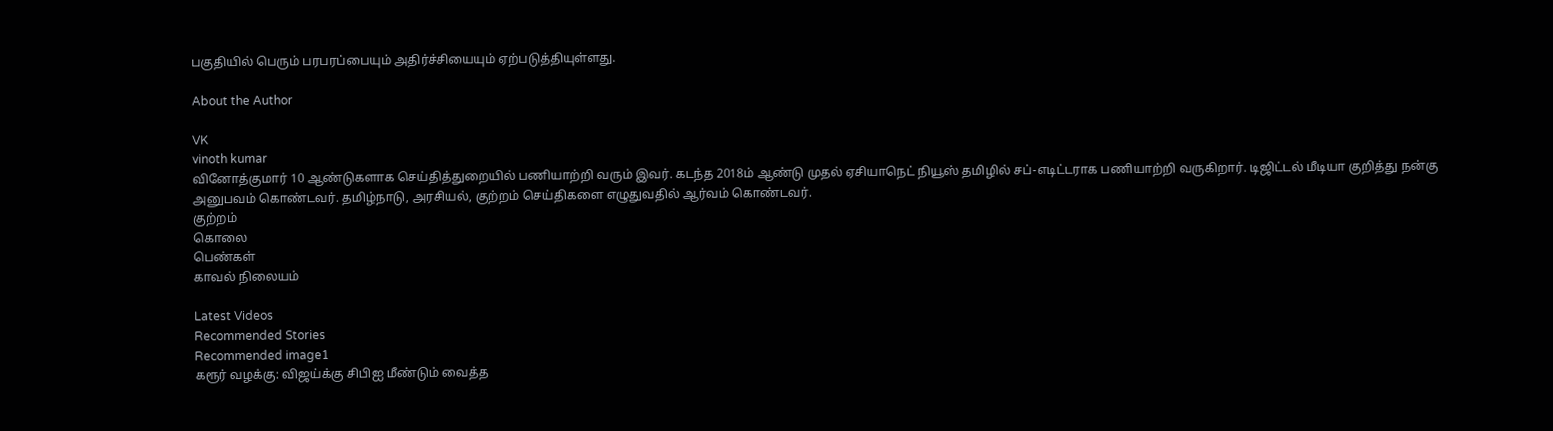பகுதியில் பெரும் பரபரப்பையும் அதிர்ச்சியையும் ஏற்படுத்தியுள்ளது.

About the Author

VK
vinoth kumar
வினோத்குமார் 10 ஆண்டுகளாக செய்தித்துறையில் பணியாற்றி வரும் இவர். கடந்த 2018ம் ஆண்டு முதல் ஏசியாநெட் நியூஸ் தமிழில் சப்-எடிட்டராக பணியாற்றி வருகிறார். டிஜிட்டல் மீடியா குறித்து நன்கு அனுபவம் கொண்டவர். தமிழ்நாடு, அரசியல், குற்றம் செய்திகளை எழுதுவதில் ஆர்வம் கொண்டவர்.
குற்றம்
கொலை
பெண்கள்
காவல் நிலையம்

Latest Videos
Recommended Stories
Recommended image1
கரூர் வழக்கு: விஜய்க்கு சிபிஐ மீண்டும் வைத்த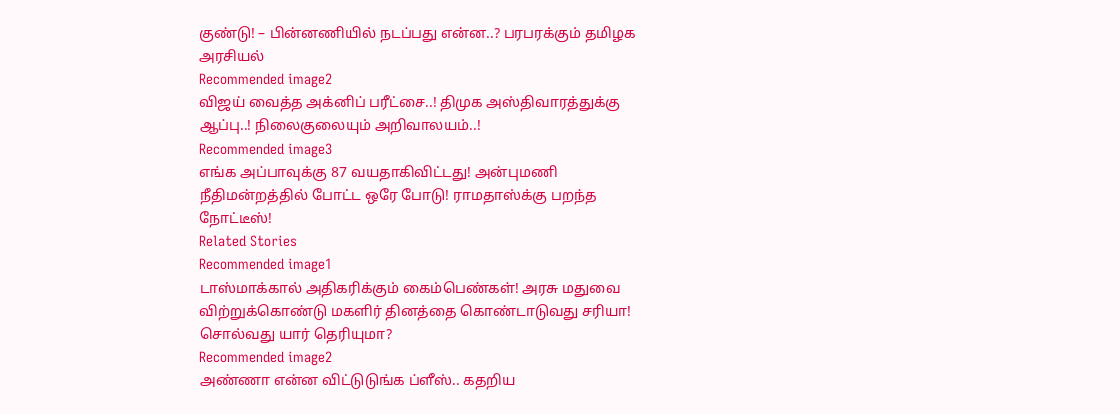குண்டு! – பின்னணியில் நடப்பது என்ன..? பரபரக்கும் தமிழக அரசியல்
Recommended image2
விஜய் வைத்த அக்னிப் பரீட்சை..! திமுக அஸ்திவாரத்துக்கு ஆப்பு..! நிலைகுலையும் அறிவாலயம்..!
Recommended image3
எங்க அப்பாவுக்கு 87 வயதாகிவிட்டது! அன்புமணி நீதிமன்றத்தில் போட்ட ஒரே போடு! ராமதாஸ்க்கு பறந்த நோட்டீஸ்!
Related Stories
Recommended image1
டாஸ்மாக்கால் அதிகரிக்கும் கைம்பெண்கள்! அரசு மதுவை விற்றுக்கொண்டு மகளிர் தினத்தை கொண்டாடுவது சரியா! சொல்வது யார் தெரியுமா?
Recommended image2
அண்ணா என்ன விட்டுடுங்க ப்ளீஸ்.. கதறிய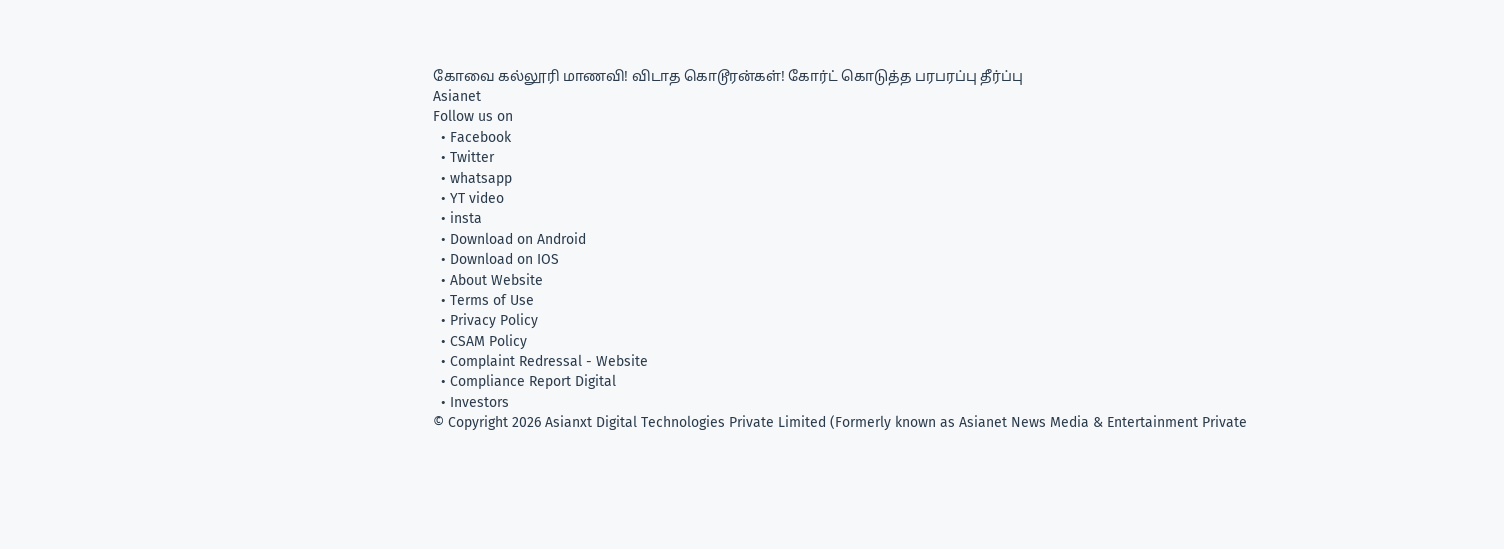கோவை கல்லூரி மாணவி! விடாத கொடூரன்கள்! கோர்ட் கொடுத்த பரபரப்பு தீர்ப்பு
Asianet
Follow us on
  • Facebook
  • Twitter
  • whatsapp
  • YT video
  • insta
  • Download on Android
  • Download on IOS
  • About Website
  • Terms of Use
  • Privacy Policy
  • CSAM Policy
  • Complaint Redressal - Website
  • Compliance Report Digital
  • Investors
© Copyright 2026 Asianxt Digital Technologies Private Limited (Formerly known as Asianet News Media & Entertainment Private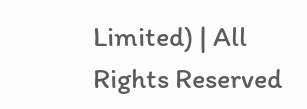Limited) | All Rights Reserved